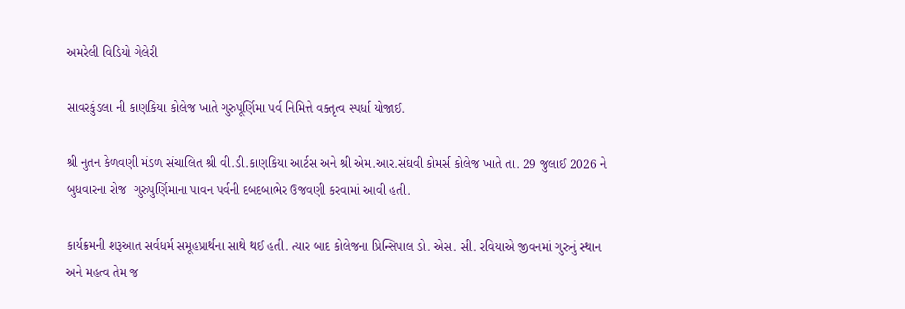અમરેલી વિડિયો ગેલેરી

સાવરકુંડલા ની કાણકિયા કોલેજ ખાતે ગુરુપૂર્ણિમા પર્વ નિમિત્તે વક્તૃત્વ સ્પર્ધા યોજાઈ.

શ્રી નુતન કેળવણી મંડળ સંચાલિત શ્રી વી.ડી.કાણકિયા આર્ટસ અને શ્રી એમ.આર.સંઘવી કોમર્સ કોલેજ ખાતે તા. 29 જુલાઈ 2026 ને બુધવારના રોજ  ગુરુપુર્ણિમાના પાવન પર્વની દબદબાભેર ઉજવણી કરવામાં આવી હતી.

કાર્યક્રમની શરૂઆત સર્વધર્મ સમૂહપ્રાર્થના સાથે થઈ હતી. ત્યાર બાદ કોલેજના પ્રિન્સિપાલ ડો. એસ. સી. રવિયાએ જીવનમાં ગુરુનું સ્થાન અને મહત્વ તેમ જ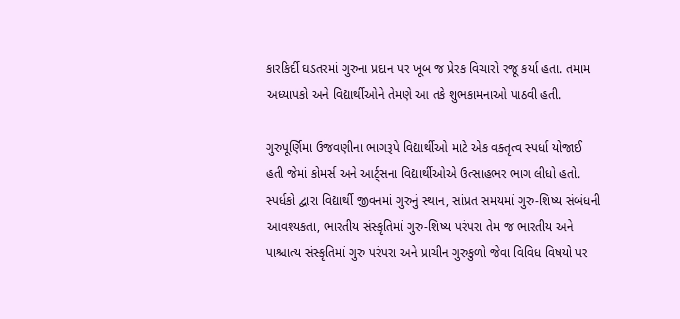કારકિર્દી ઘડતરમાં ગુરુના પ્રદાન પર ખૂબ જ પ્રેરક વિચારો રજૂ કર્યા હતા. તમામ અધ્યાપકો અને વિદ્યાર્થીઓને તેમણે આ તકે શુભકામનાઓ પાઠવી હતી.

ગુરુપૂર્ણિમા ઉજવણીના ભાગરૂપે વિદ્યાર્થીઓ માટે એક વક્તૃત્વ સ્પર્ધા યોજાઈ હતી જેમાં કોમર્સ અને આર્ટ્સના વિદ્યાર્થીઓએ ઉત્સાહભર ભાગ લીધો હતો. સ્પર્ધકો દ્વારા વિદ્યાર્થી જીવનમાં ગુરુનું સ્થાન, સાંપ્રત સમયમાં ગુરુ-શિષ્ય સંબંધની આવશ્યકતા, ભારતીય સંસ્કૃતિમાં ગુરુ-શિષ્ય પરંપરા તેમ જ ભારતીય અને પાશ્ચાત્ય સંસ્કૃતિમાં ગુરુ પરંપરા અને પ્રાચીન ગુરુકુળો જેવા વિવિધ વિષયો પર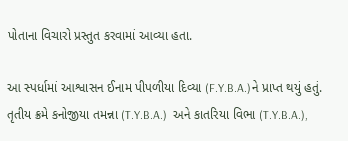પોતાના વિચારો પ્રસ્તુત કરવામાં આવ્યા હતા.

આ સ્પર્ધામાં આશ્વાસન ઈનામ પીપળીયા દિવ્યા (F.Y.B.A.)ને પ્રાપ્ત થયું હતું. તૃતીય ક્રમે કનોજીયા તમન્ના (T.Y.B.A.)  અને કાતરિયા વિભા (T.Y.B.A.),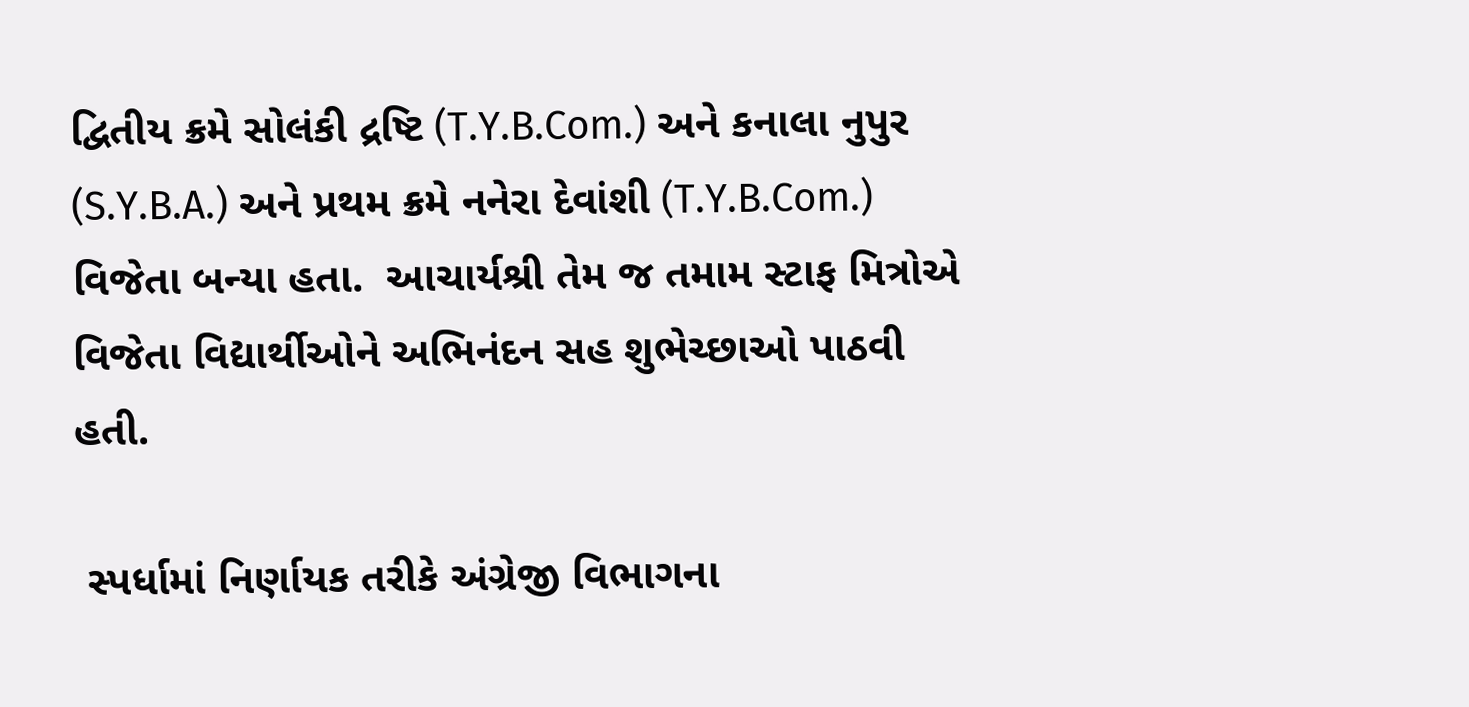દ્વિતીય ક્રમે સોલંકી દ્રષ્ટિ (T.Y.B.Com.) અને કનાલા નુપુર (S.Y.B.A.) અને પ્રથમ ક્રમે નનેરા દેવાંશી (T.Y.B.Com.)  વિજેતા બન્યા હતા.  આચાર્યશ્રી તેમ જ તમામ સ્ટાફ મિત્રોએ વિજેતા વિદ્યાર્થીઓને અભિનંદન સહ શુભેચ્છાઓ પાઠવી હતી.

 સ્પર્ધામાં નિર્ણાયક તરીકે અંગ્રેજી વિભાગના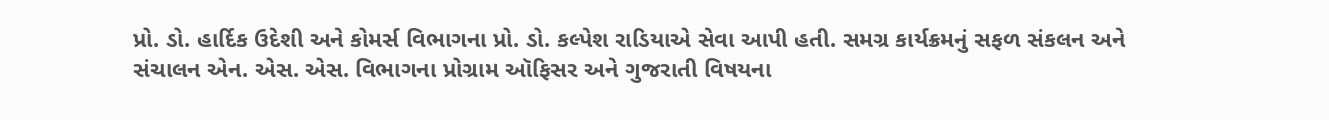પ્રો. ડો. હાર્દિક ઉદેશી અને કોમર્સ વિભાગના પ્રો. ડો. કલ્પેશ રાડિયાએ સેવા આપી હતી. સમગ્ર કાર્યક્રમનું સફળ સંકલન અને સંચાલન એન. એસ. એસ. વિભાગના પ્રોગ્રામ ઑફિસર અને ગુજરાતી વિષયના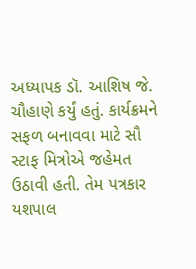અધ્યાપક ડૉ. આશિષ જે. ચૌહાણે કર્યું હતું. કાર્યક્રમને સફળ બનાવવા માટે સૌ સ્ટાફ મિત્રોએ જહેમત ઉઠાવી હતી. તેમ પત્રકાર યશપાલ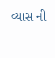વ્યાસ ની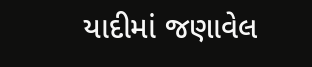યાદીમાં જણાવેલ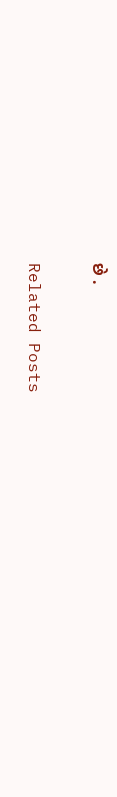છે .

Related Posts